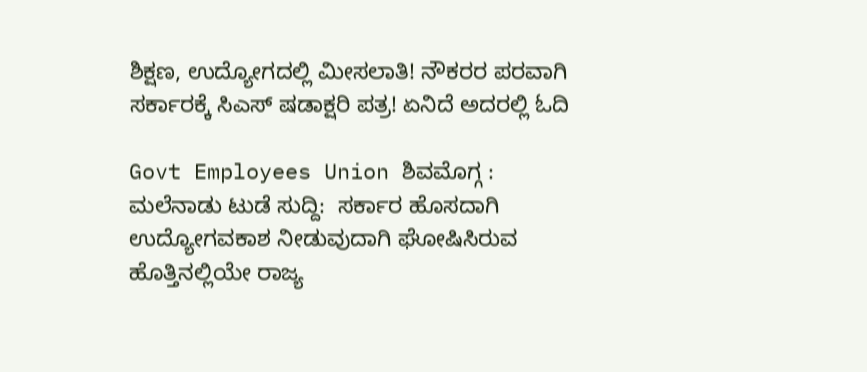ಶಿಕ್ಷಣ, ಉದ್ಯೋಗದಲ್ಲಿ ಮೀಸಲಾತಿ! ನೌಕರರ ಪರವಾಗಿ ಸರ್ಕಾರಕ್ಕೆ ಸಿಎಸ್ ಷಡಾಕ್ಷರಿ ಪತ್ರ! ಏನಿದೆ ಅದರಲ್ಲಿ ಓದಿ

Govt Employees Union ಶಿವಮೊಗ್ಗ : ಮಲೆನಾಡು ಟುಡೆ ಸುದ್ದಿ:  ಸರ್ಕಾರ ಹೊಸದಾಗಿ ಉದ್ಯೋಗವಕಾಶ ನೀಡುವುದಾಗಿ ಘೋಷಿಸಿರುವ ಹೊತ್ತಿನಲ್ಲಿಯೇ ರಾಜ್ಯ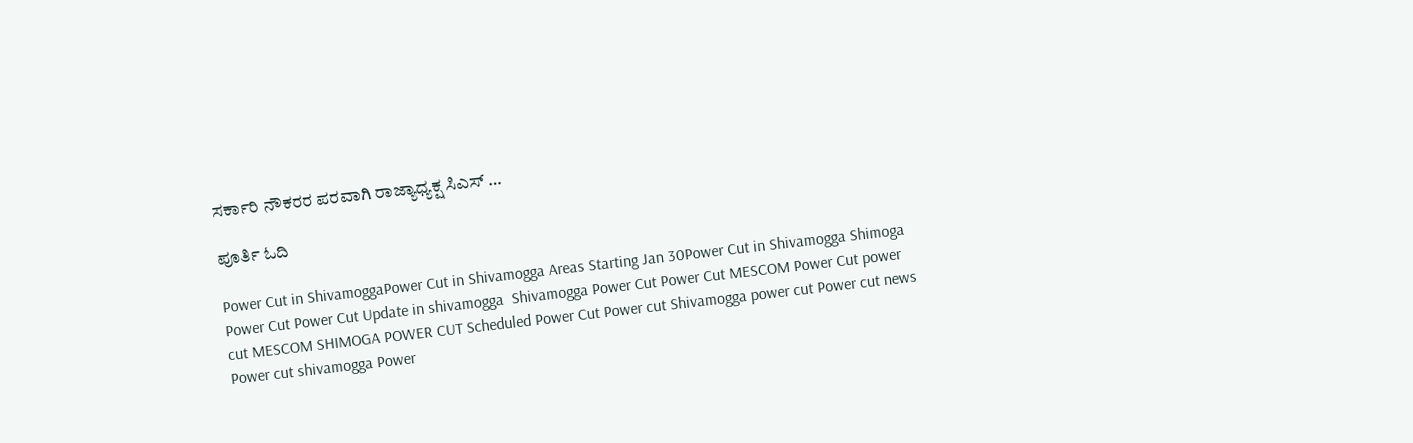ಸರ್ಕಾರಿ ನೌಕರರ ಪರವಾಗಿ ರಾಜ್ಯಾಧ್ಯಕ್ಷ ಸಿಎಸ್ …

ಪೂರ್ತಿ ಓದಿ

Power Cut in ShivamoggaPower Cut in Shivamogga Areas Starting Jan 30Power Cut in Shivamogga Shimoga Power Cut Power Cut Update in shivamogga  Shivamogga Power Cut Power Cut MESCOM Power Cut power cut MESCOM SHIMOGA POWER CUT Scheduled Power Cut Power cut Shivamogga power cut Power cut news Power cut shivamogga Power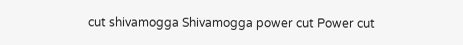cut shivamogga Shivamogga power cut Power cut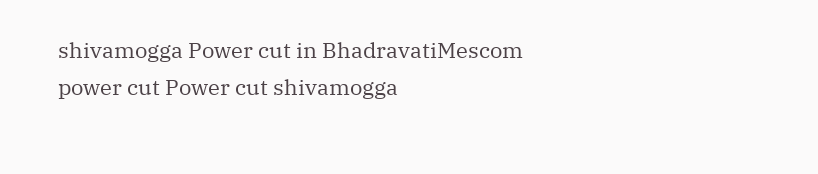shivamogga Power cut in BhadravatiMescom power cut Power cut shivamogga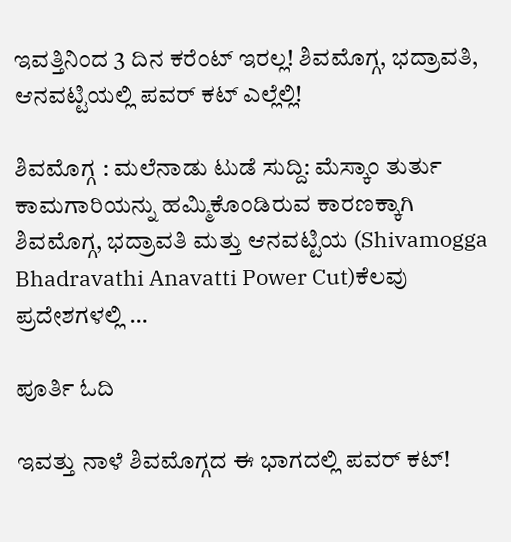ಇವತ್ತಿನಿಂದ 3 ದಿನ ಕರೆಂಟ್ ಇರಲ್ಲ! ಶಿವಮೊಗ್ಗ, ಭದ್ರಾವತಿ, ಆನವಟ್ಟಿಯಲ್ಲಿ ಪವರ್ ಕಟ್ ಎಲ್ಲೆಲ್ಲಿ!

ಶಿವಮೊಗ್ಗ : ಮಲೆನಾಡು ಟುಡೆ ಸುದ್ದಿ: ಮೆಸ್ಕಾಂ ತುರ್ತು ಕಾಮಗಾರಿಯನ್ನು ಹಮ್ಮಿಕೊಂಡಿರುವ ಕಾರಣಕ್ಕಾಗಿ ಶಿವಮೊಗ್ಗ, ಭದ್ರಾವತಿ ಮತ್ತು ಆನವಟ್ಟಿಯ (Shivamogga Bhadravathi Anavatti Power Cut)ಕೆಲವು ಪ್ರದೇಶಗಳಲ್ಲಿ …

ಪೂರ್ತಿ ಓದಿ

ಇವತ್ತು ನಾಳೆ ಶಿವಮೊಗ್ಗದ ಈ ಭಾಗದಲ್ಲಿ ಪವರ್ ಕಟ್!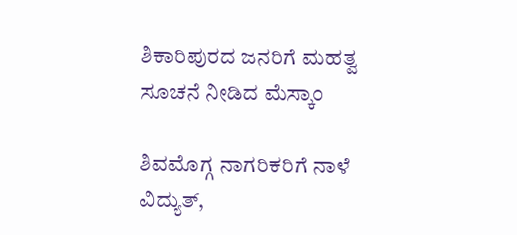ಶಿಕಾರಿಪುರದ ಜನರಿಗೆ ಮಹತ್ವ ಸೂಚನೆ ನೀಡಿದ ಮೆಸ್ಕಾಂ

ಶಿವಮೊಗ್ಗ ನಾಗರಿಕರಿಗೆ ನಾಳೆ ವಿದ್ಯುತ್‌,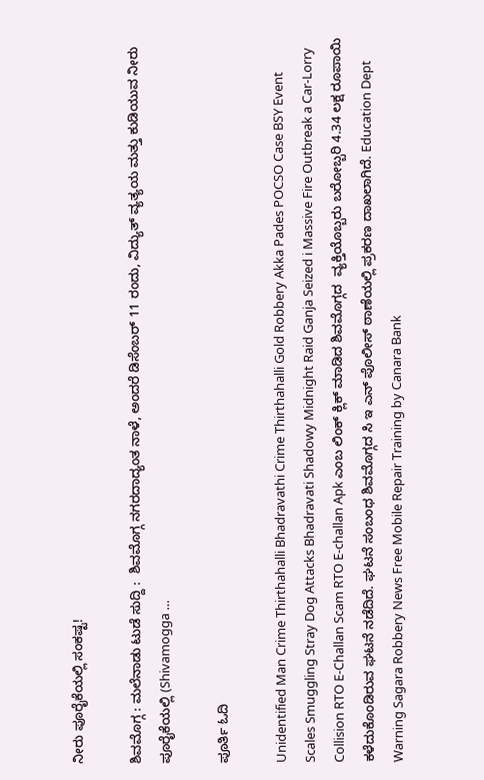ನೀರು ಪೂರೈಕೆಯಲ್ಲಿ ಸಂಕಷ್ಟ!

ಶಿವಮೊಗ್ಗ : ಮಲೆನಾಡು ಟುಡೆ ಸುದ್ದಿ :  ಶಿವಮೊಗ್ಗ ನಗರದಾದ್ಯಂತ ನಾಳೆ, ಅಂದರೆ ಡಿಸೆಂಬರ್ 11 ರಂದು, ವಿದ್ಯುತ್ ವ್ಯತ್ಯಯ ಮತ್ತು ಕುಡಿಯುವ ನೀರು ಪೂರೈಕೆಯಲ್ಲಿ (Shivamogga …

ಪೂರ್ತಿ ಓದಿ

Unidentified Man Crime Thirthahalli Bhadravathi Crime Thirthahalli Gold Robbery Akka Pades POCSO Case BSY Event Scales Smuggling Stray Dog Attacks Bhadravati Shadowy Midnight Raid Ganja Seized i Massive Fire Outbreak a Car-Lorry Collision RTO E-Challan Scam RTO E-challan Apk ಎಂಬ ಲಿಂಕ್ ಕ್ಲಿಕ್ ಮಾಡಿದ ಶಿವಮೊಗ್ಗದ  ವ್ಯಕ್ತಿಯೊಬ್ಬರು ಬರೋಬ್ಬರಿ 4.34 ಲಕ್ಷ ರೂಪಾಯಿ ಕಳೆದುಕೊಂಡಿರುವ ಘಟನೆ ನಡೆದಿದೆ. ಘಟನೆ ಸಂಬಂಧ ಶಿವಮೊಗ್ಗದ ಸಿ ಇ ಎನ್ ಪೊಲೀಸ್ ಠಾಣೆಯಲ್ಲಿ ಪ್ರಕರಣ ದಾಖಲಾಗಿದೆ. Education Dept Warning Sagara Robbery News Free Mobile Repair Training by Canara Bank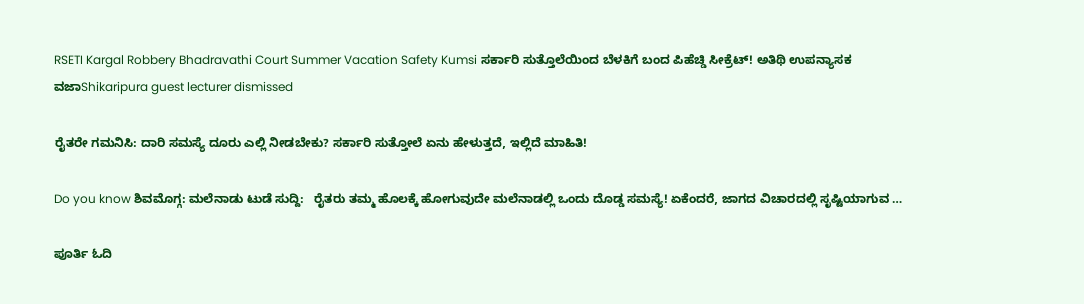RSETI Kargal Robbery Bhadravathi Court Summer Vacation Safety Kumsi ಸರ್ಕಾರಿ ಸುತ್ತೊಲೆಯಿಂದ ಬೆಳಕಿಗೆ ಬಂದ ಪಿಹೆಚ್ಡಿ ಸೀಕ್ರೆಟ್! ಅತಿಥಿ ಉಪನ್ಯಾಸಕ ವಜಾShikaripura guest lecturer dismissed

ರೈತರೇ ಗಮನಿಸಿ: ದಾರಿ ಸಮಸ್ಯೆ ದೂರು ಎಲ್ಲಿ ನೀಡಬೇಕು? ಸರ್ಕಾರಿ ಸುತ್ತೋಲೆ ಏನು ಹೇಳುತ್ತದೆ, ಇಲ್ಲಿದೆ ಮಾಹಿತಿ!

Do you know ಶಿವಮೊಗ್ಗ: ಮಲೆನಾಡು ಟುಡೆ ಸುದ್ದಿ:   ರೈತರು ತಮ್ಮ ಹೊಲಕ್ಕೆ ಹೋಗುವುದೇ ಮಲೆನಾಡಲ್ಲಿ ಒಂದು ದೊಡ್ಡ ಸಮಸ್ಯೆ! ಏಕೆಂದರೆ, ಜಾಗದ ವಿಚಾರದಲ್ಲಿ ಸೃಷ್ಟಿಯಾಗುವ …

ಪೂರ್ತಿ ಓದಿ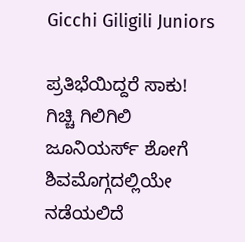Gicchi Giligili Juniors

ಪ್ರತಿಭೆಯಿದ್ದರೆ ಸಾಕು! ಗಿಚ್ಚಿ ಗಿಲಿಗಿಲಿ ಜೂನಿಯರ್ಸ್‌ ಶೋಗೆ ಶಿವಮೊಗ್ಗದಲ್ಲಿಯೇ ನಡೆಯಲಿದೆ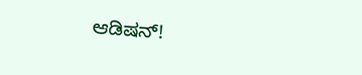ಆಡಿಷನ್‌!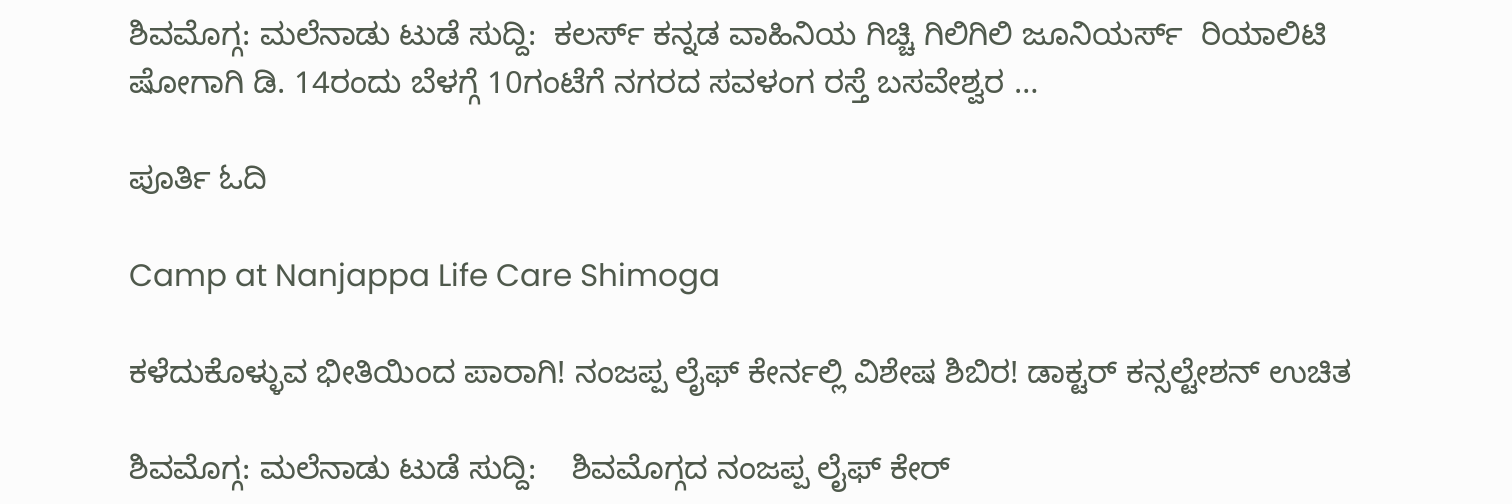ಶಿವಮೊಗ್ಗ: ಮಲೆನಾಡು ಟುಡೆ ಸುದ್ದಿ:  ಕಲರ್ಸ್ ಕನ್ನಡ ವಾಹಿನಿಯ ಗಿಚ್ಚಿ ಗಿಲಿಗಿಲಿ ಜೂನಿಯರ್ಸ್‌  ರಿಯಾಲಿಟಿ ಷೋಗಾಗಿ ಡಿ. 14ರಂದು ಬೆಳಗ್ಗೆ 10ಗಂಟೆಗೆ ನಗರದ ಸವಳಂಗ ರಸ್ತೆ ಬಸವೇಶ್ವರ …

ಪೂರ್ತಿ ಓದಿ

Camp at Nanjappa Life Care Shimoga

ಕಳೆದುಕೊಳ್ಳುವ ಭೀತಿಯಿಂದ ಪಾರಾಗಿ! ನಂಜಪ್ಪ ಲೈಫ್ ಕೇರ್ನಲ್ಲಿ ವಿಶೇಷ ಶಿಬಿರ! ಡಾಕ್ಟರ್ ಕನ್ಸಲ್ಟೇಶನ್ ಉಚಿತ

ಶಿವಮೊಗ್ಗ: ಮಲೆನಾಡು ಟುಡೆ ಸುದ್ದಿ:    ಶಿವಮೊಗ್ಗದ ನಂಜಪ್ಪ ಲೈಫ್ ಕೇರ್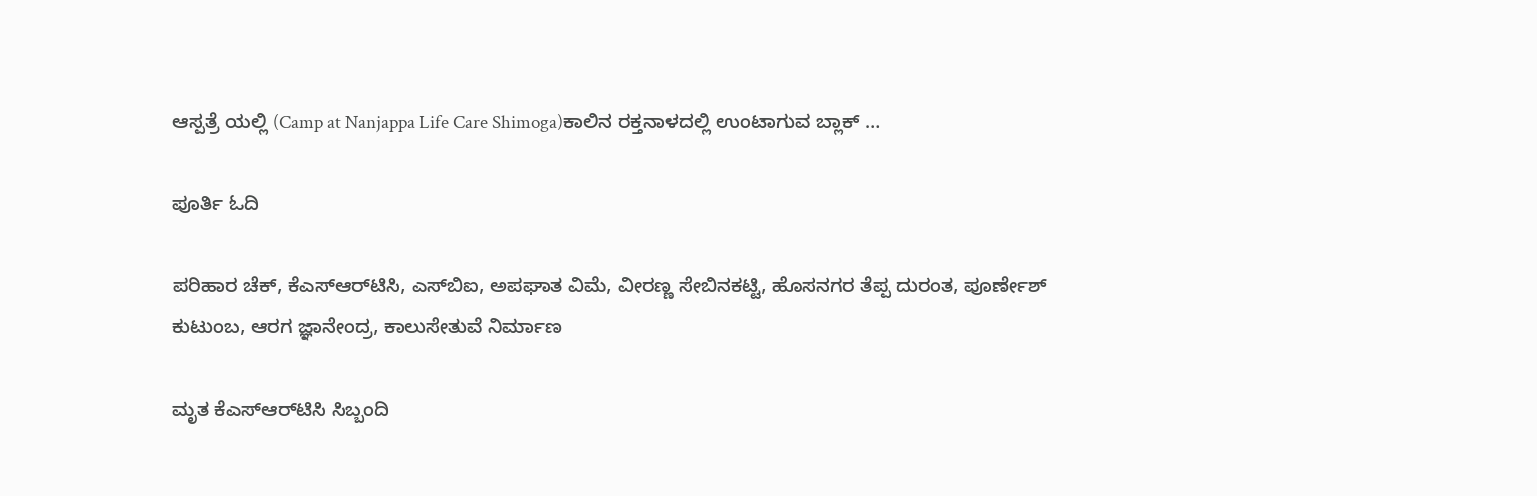ಆಸ್ಪತ್ರೆ ಯಲ್ಲಿ (Camp at Nanjappa Life Care Shimoga)ಕಾಲಿನ ರಕ್ತನಾಳದಲ್ಲಿ ಉಂಟಾಗುವ ಬ್ಲಾಕ್ …

ಪೂರ್ತಿ ಓದಿ

ಪರಿಹಾರ ಚೆಕ್, ಕೆಎಸ್‌ಆರ್‌ಟಿಸಿ, ಎಸ್‌ಬಿಐ, ಅಪಘಾತ ವಿಮೆ, ವೀರಣ್ಣ ಸೇಬಿನಕಟ್ಟಿ, ಹೊಸನಗರ ತೆಪ್ಪ ದುರಂತ, ಪೂರ್ಣೇಶ್ ಕುಟುಂಬ, ಆರಗ ಜ್ಞಾನೇಂದ್ರ, ಕಾಲುಸೇತುವೆ ನಿರ್ಮಾಣ

ಮೃತ ಕೆಎಸ್‌ಆರ್‌ಟಿಸಿ ಸಿಬ್ಬಂದಿ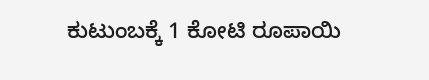ಕುಟುಂಬಕ್ಕೆ 1 ಕೋಟಿ ರೂಪಾಯಿ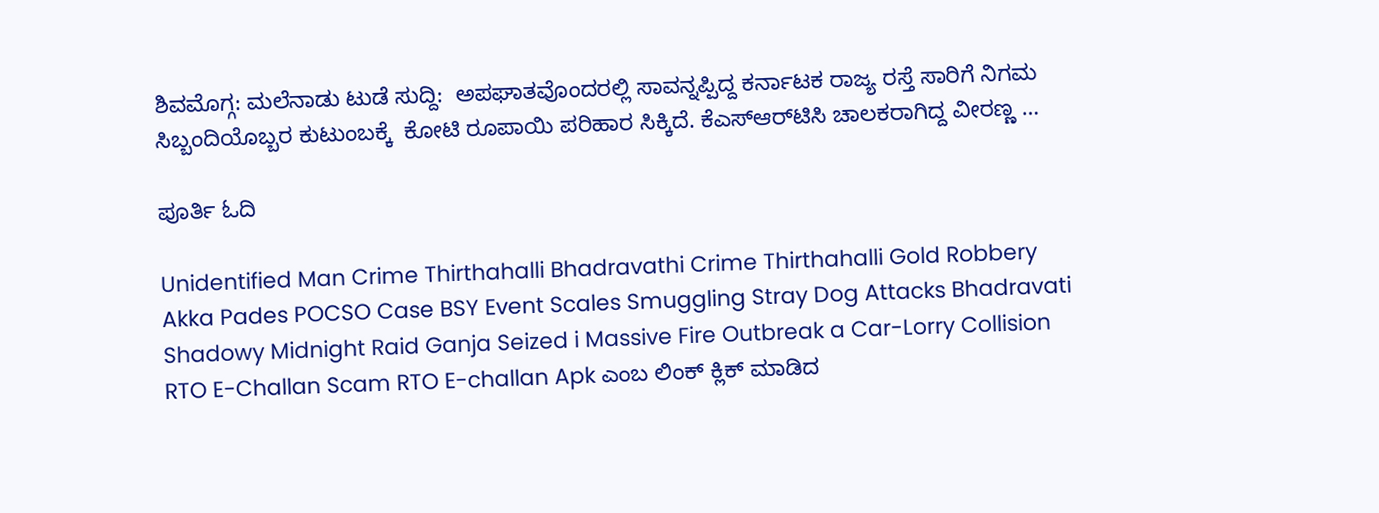ಶಿವಮೊಗ್ಗ: ಮಲೆನಾಡು ಟುಡೆ ಸುದ್ದಿ:  ಅಪಘಾತವೊಂದರಲ್ಲಿ ಸಾವನ್ನಪ್ಪಿದ್ದ ಕರ್ನಾಟಕ ರಾಜ್ಯ ರಸ್ತೆ ಸಾರಿಗೆ ನಿಗಮ  ಸಿಬ್ಬಂದಿಯೊಬ್ಬರ ಕುಟುಂಬಕ್ಕೆ  ಕೋಟಿ ರೂಪಾಯಿ ಪರಿಹಾರ ಸಿಕ್ಕಿದೆ. ಕೆಎಸ್‌ಆರ್‌ಟಿಸಿ ಚಾಲಕರಾಗಿದ್ದ ವೀರಣ್ಣ …

ಪೂರ್ತಿ ಓದಿ

Unidentified Man Crime Thirthahalli Bhadravathi Crime Thirthahalli Gold Robbery Akka Pades POCSO Case BSY Event Scales Smuggling Stray Dog Attacks Bhadravati Shadowy Midnight Raid Ganja Seized i Massive Fire Outbreak a Car-Lorry Collision RTO E-Challan Scam RTO E-challan Apk ಎಂಬ ಲಿಂಕ್ ಕ್ಲಿಕ್ ಮಾಡಿದ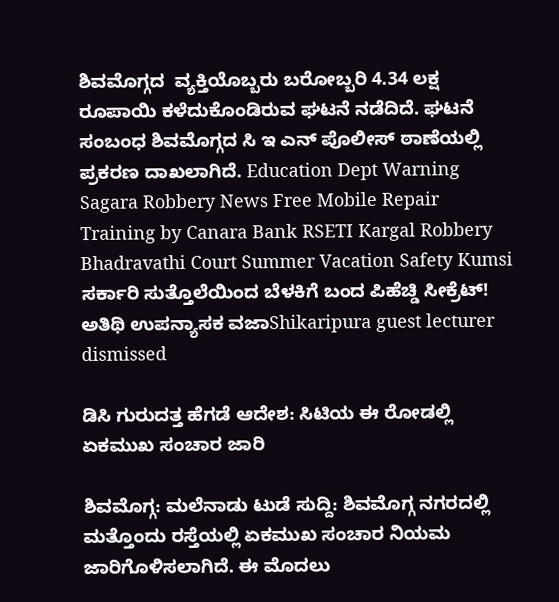ಶಿವಮೊಗ್ಗದ  ವ್ಯಕ್ತಿಯೊಬ್ಬರು ಬರೋಬ್ಬರಿ 4.34 ಲಕ್ಷ ರೂಪಾಯಿ ಕಳೆದುಕೊಂಡಿರುವ ಘಟನೆ ನಡೆದಿದೆ. ಘಟನೆ ಸಂಬಂಧ ಶಿವಮೊಗ್ಗದ ಸಿ ಇ ಎನ್ ಪೊಲೀಸ್ ಠಾಣೆಯಲ್ಲಿ ಪ್ರಕರಣ ದಾಖಲಾಗಿದೆ. Education Dept Warning Sagara Robbery News Free Mobile Repair Training by Canara Bank RSETI Kargal Robbery Bhadravathi Court Summer Vacation Safety Kumsi ಸರ್ಕಾರಿ ಸುತ್ತೊಲೆಯಿಂದ ಬೆಳಕಿಗೆ ಬಂದ ಪಿಹೆಚ್ಡಿ ಸೀಕ್ರೆಟ್! ಅತಿಥಿ ಉಪನ್ಯಾಸಕ ವಜಾShikaripura guest lecturer dismissed

ಡಿಸಿ ಗುರುದತ್ತ ಹೆಗಡೆ ಆದೇಶ: ಸಿಟಿಯ ಈ ರೋಡಲ್ಲಿ ಏಕಮುಖ ಸಂಚಾರ ಜಾರಿ

ಶಿವಮೊಗ್ಗ: ಮಲೆನಾಡು ಟುಡೆ ಸುದ್ದಿ: ಶಿವಮೊಗ್ಗ ನಗರದಲ್ಲಿ ಮತ್ತೊಂದು ರಸ್ತೆಯಲ್ಲಿ ಏಕಮುಖ ಸಂಚಾರ ನಿಯಮ ಜಾರಿಗೊಳಿಸಲಾಗಿದೆ. ಈ ಮೊದಲು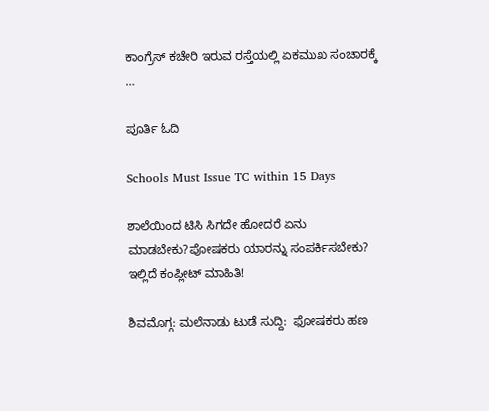ಕಾಂಗ್ರೆಸ್ ಕಚೇರಿ ಇರುವ ರಸ್ತೆಯಲ್ಲಿ ಏಕಮುಖ ಸಂಚಾರಕ್ಕೆ …

ಪೂರ್ತಿ ಓದಿ

Schools Must Issue TC within 15 Days

ಶಾಲೆಯಿಂದ ಟಿಸಿ ಸಿಗದೇ ಹೋದರೆ ಏನು ಮಾಡಬೇಕು?ಪೋಷಕರು ಯಾರನ್ನು ಸಂಪರ್ಕಿಸಬೇಕು? ಇಲ್ಲಿದೆ ಕಂಪ್ಲೀಟ್ ಮಾಹಿತಿ!

ಶಿವಮೊಗ್ಗ: ಮಲೆನಾಡು ಟುಡೆ ಸುದ್ದಿ:  ಫೋಷಕರು ಹಣ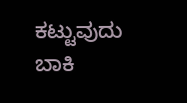ಕಟ್ಟುವುದು ಬಾಕಿ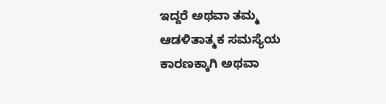ಇದ್ದರೆ ಅಥವಾ ತಮ್ಮ ಆಡಳಿತಾತ್ಮಕ ಸಮಸ್ಯೆಯ ಕಾರಣಕ್ಕಾಗಿ ಅಥವಾ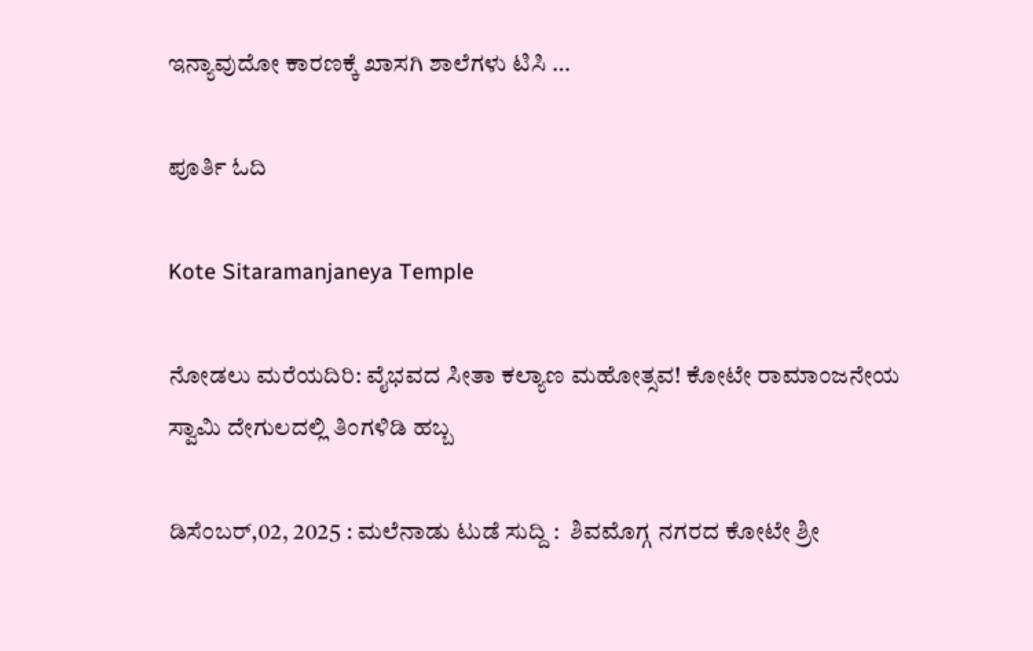ಇನ್ಯಾವುದೋ ಕಾರಣಕ್ಕೆ ಖಾಸಗಿ ಶಾಲೆಗಳು ಟಿಸಿ …

ಪೂರ್ತಿ ಓದಿ

Kote Sitaramanjaneya Temple

ನೋಡಲು ಮರೆಯದಿರಿ: ವೈಭವದ ಸೀತಾ ಕಲ್ಯಾಣ ಮಹೋತ್ಸವ! ಕೋಟೇ ರಾಮಾಂಜನೇಯ ಸ್ವಾಮಿ ದೇಗುಲದಲ್ಲಿ ತಿಂಗಳಿಡಿ ಹಬ್ಬ

ಡಿಸೆಂಬರ್,02, 2025 : ಮಲೆನಾಡು ಟುಡೆ ಸುದ್ದಿ :  ಶಿವಮೊಗ್ಗ ನಗರದ ಕೋಟೇ ಶ್ರೀ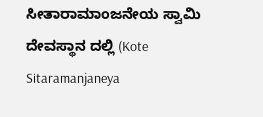ಸೀತಾರಾಮಾಂಜನೇಯ ಸ್ವಾಮಿ ದೇವಸ್ಥಾನ ದಲ್ಲಿ (Kote Sitaramanjaneya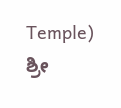Temple) ಶ್ರೀ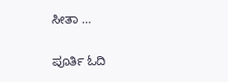ಸೀತಾ …

ಪೂರ್ತಿ ಓದಿ